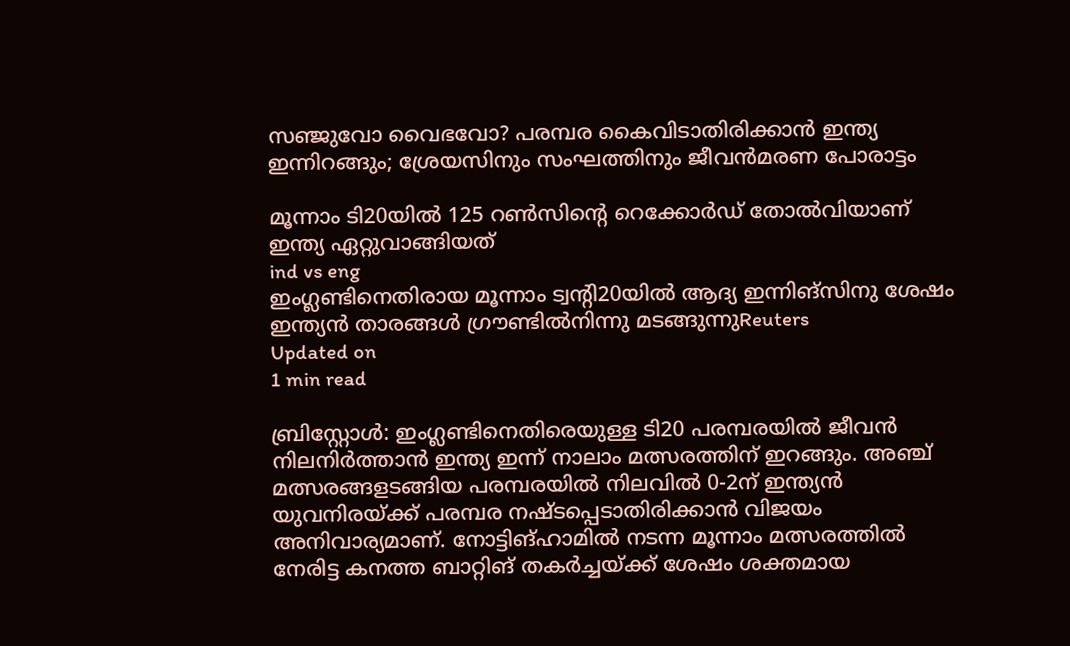സഞ്ജുവോ വൈഭവോ? പരമ്പര കൈവിടാതിരിക്കാന്‍ ഇന്ത്യ ഇന്നിറങ്ങും; ശ്രേയസിനും സംഘത്തിനും ജീവന്‍മരണ പോരാട്ടം

മൂന്നാം ടി20യില്‍ 125 റണ്‍സിന്റെ റെക്കോര്‍ഡ് തോല്‍വിയാണ് ഇന്ത്യ ഏറ്റുവാങ്ങിയത്
ind vs eng
ഇംഗ്ലണ്ടിനെതിരായ മൂന്നാം ട്വന്റി20യിൽ ആദ്യ ഇന്നിങ്സിനു ശേഷം ഇന്ത്യൻ താരങ്ങൾ ഗ്രൗണ്ടിൽനിന്നു മടങ്ങുന്നുReuters
Updated on
1 min read

ബ്രിസ്റ്റോള്‍: ഇംഗ്ലണ്ടിനെതിരെയുള്ള ടി20 പരമ്പരയില്‍ ജീവന്‍ നിലനിര്‍ത്താന്‍ ഇന്ത്യ ഇന്ന് നാലാം മത്സരത്തിന് ഇറങ്ങും. അഞ്ച് മത്സരങ്ങളടങ്ങിയ പരമ്പരയില്‍ നിലവില്‍ 0-2ന് ഇന്ത്യന്‍ യുവനിരയ്ക്ക് പരമ്പര നഷ്ടപ്പെടാതിരിക്കാന്‍ വിജയം അനിവാര്യമാണ്. നോട്ടിങ്ഹാമില്‍ നടന്ന മൂന്നാം മത്സരത്തില്‍ നേരിട്ട കനത്ത ബാറ്റിങ് തകര്‍ച്ചയ്ക്ക് ശേഷം ശക്തമായ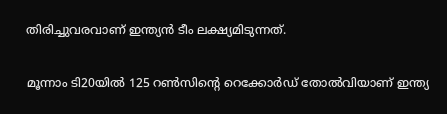തിരിച്ചുവരവാണ് ഇന്ത്യന്‍ ടീം ലക്ഷ്യമിടുന്നത്.

മൂന്നാം ടി20യില്‍ 125 റണ്‍സിന്റെ റെക്കോര്‍ഡ് തോല്‍വിയാണ് ഇന്ത്യ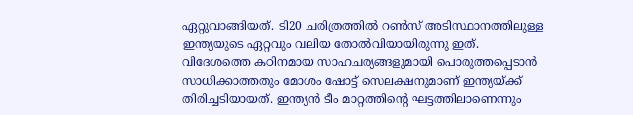ഏറ്റുവാങ്ങിയത്. ടി20 ചരിത്രത്തില്‍ റണ്‍സ് അടിസ്ഥാനത്തിലുള്ള ഇന്ത്യയുടെ ഏറ്റവും വലിയ തോല്‍വിയായിരുന്നു ഇത്. വിദേശത്തെ കഠിനമായ സാഹചര്യങ്ങളുമായി പൊരുത്തപ്പെടാന്‍ സാധിക്കാത്തതും മോശം ഷോട്ട് സെലക്ഷനുമാണ് ഇന്ത്യയ്ക്ക് തിരിച്ചടിയായത്. ഇന്ത്യന്‍ ടീം മാറ്റത്തിന്റെ ഘട്ടത്തിലാണെന്നും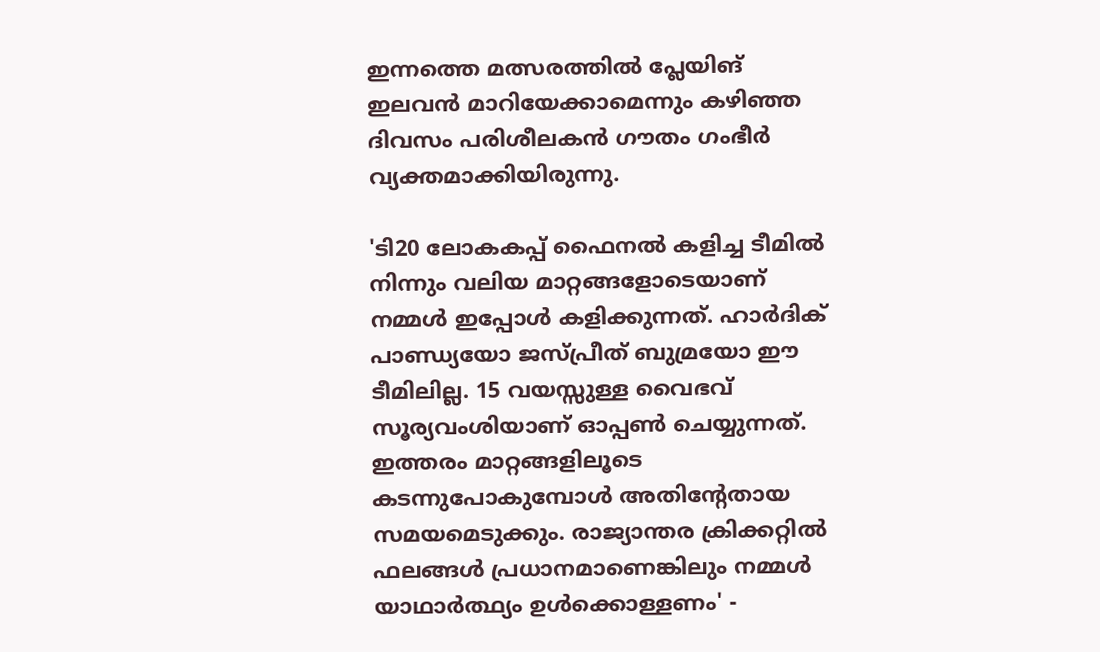ഇന്നത്തെ മത്സരത്തില്‍ പ്ലേയിങ് ഇലവന്‍ മാറിയേക്കാമെന്നും കഴിഞ്ഞ ദിവസം പരിശീലകന്‍ ഗൗതം ഗംഭീര്‍ വ്യക്തമാക്കിയിരുന്നു.

'ടി20 ലോകകപ്പ് ഫൈനല്‍ കളിച്ച ടീമില്‍ നിന്നും വലിയ മാറ്റങ്ങളോടെയാണ് നമ്മള്‍ ഇപ്പോള്‍ കളിക്കുന്നത്. ഹാര്‍ദിക് പാണ്ഡ്യയോ ജസ്പ്രീത് ബുമ്രയോ ഈ ടീമിലില്ല. 15 വയസ്സുള്ള വൈഭവ് സൂര്യവംശിയാണ് ഓപ്പണ്‍ ചെയ്യുന്നത്. ഇത്തരം മാറ്റങ്ങളിലൂടെ കടന്നുപോകുമ്പോള്‍ അതിന്റേതായ സമയമെടുക്കും. രാജ്യാന്തര ക്രിക്കറ്റില്‍ ഫലങ്ങള്‍ പ്രധാനമാണെങ്കിലും നമ്മള്‍ യാഥാര്‍ത്ഥ്യം ഉള്‍ക്കൊള്ളണം' -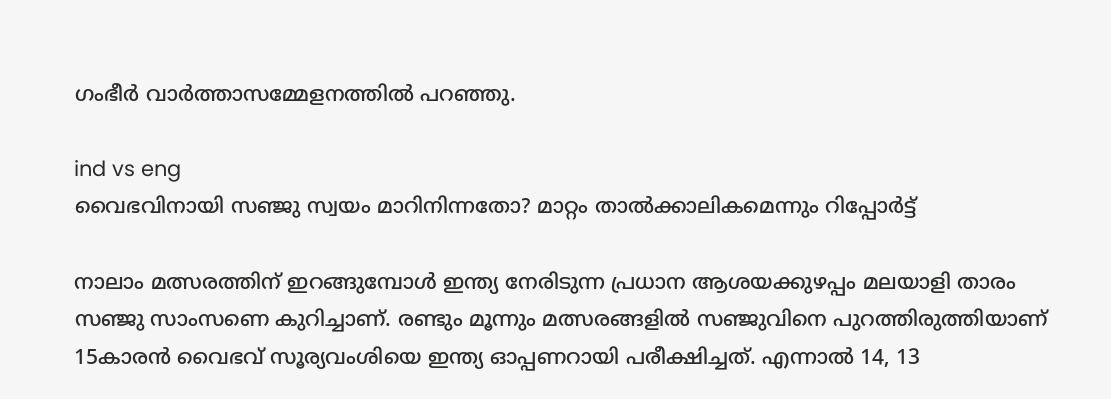ഗംഭീര്‍ വാര്‍ത്താസമ്മേളനത്തില്‍ പറഞ്ഞു.

ind vs eng
വൈഭവിനായി സഞ്ജു സ്വയം മാറിനിന്നതോ? മാറ്റം താല്‍ക്കാലികമെന്നും റിപ്പോര്‍ട്ട്

നാലാം മത്സരത്തിന് ഇറങ്ങുമ്പോള്‍ ഇന്ത്യ നേരിടുന്ന പ്രധാന ആശയക്കുഴപ്പം മലയാളി താരം സഞ്ജു സാംസണെ കുറിച്ചാണ്. രണ്ടും മൂന്നും മത്സരങ്ങളില്‍ സഞ്ജുവിനെ പുറത്തിരുത്തിയാണ് 15കാരന്‍ വൈഭവ് സൂര്യവംശിയെ ഇന്ത്യ ഓപ്പണറായി പരീക്ഷിച്ചത്. എന്നാല്‍ 14, 13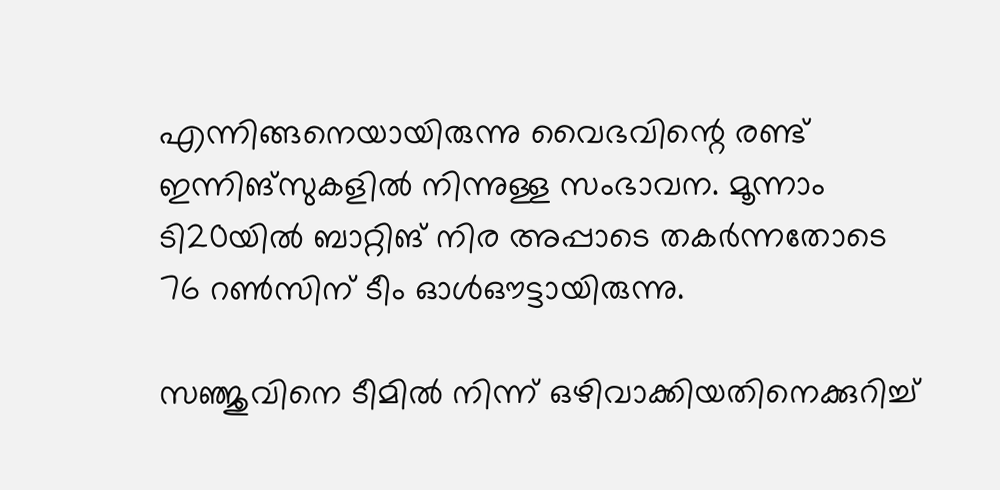എന്നിങ്ങനെയായിരുന്നു വൈഭവിന്റെ രണ്ട് ഇന്നിങ്‌സുകളില്‍ നിന്നുള്ള സംഭാവന. മൂന്നാം ടി20യില്‍ ബാറ്റിങ് നിര അപ്പാടെ തകര്‍ന്നതോടെ 76 റണ്‍സിന് ടീം ഓള്‍ഔട്ടായിരുന്നു.

സഞ്ജുവിനെ ടീമില്‍ നിന്ന് ഒഴിവാക്കിയതിനെക്കുറിച്ച്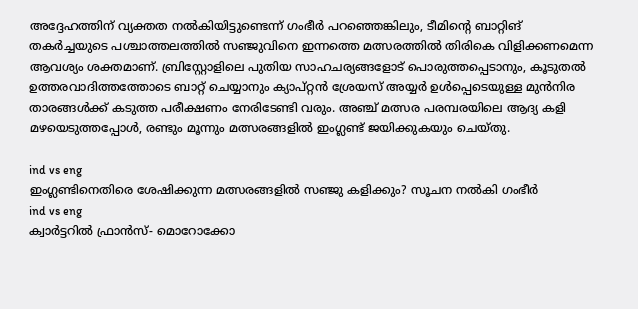അദ്ദേഹത്തിന് വ്യക്തത നല്‍കിയിട്ടുണ്ടെന്ന് ഗംഭീര്‍ പറഞ്ഞെങ്കിലും, ടീമിന്റെ ബാറ്റിങ് തകര്‍ച്ചയുടെ പശ്ചാത്തലത്തില്‍ സഞ്ജുവിനെ ഇന്നത്തെ മത്സരത്തില്‍ തിരികെ വിളിക്കണമെന്ന ആവശ്യം ശക്തമാണ്. ബ്രിസ്റ്റോളിലെ പുതിയ സാഹചര്യങ്ങളോട് പൊരുത്തപ്പെടാനും, കൂടുതല്‍ ഉത്തരവാദിത്തത്തോടെ ബാറ്റ് ചെയ്യാനും ക്യാപ്റ്റന്‍ ശ്രേയസ് അയ്യര്‍ ഉള്‍പ്പെടെയുള്ള മുന്‍നിര താരങ്ങള്‍ക്ക് കടുത്ത പരീക്ഷണം നേരിടേണ്ടി വരും. അഞ്ച് മത്സര പരമ്പരയിലെ ആദ്യ കളി മഴയെടുത്തപ്പോള്‍, രണ്ടും മൂന്നും മത്സരങ്ങളില്‍ ഇംഗ്ലണ്ട് ജയിക്കുകയും ചെയ്തു.

ind vs eng
ഇംഗ്ലണ്ടിനെതിരെ ശേഷിക്കുന്ന മത്സരങ്ങളില്‍ സഞ്ജു കളിക്കും? സൂചന നല്‍കി ഗംഭീര്‍
ind vs eng
ക്വാര്‍ട്ടറില്‍ ഫ്രാന്‍സ്- മൊറോക്കോ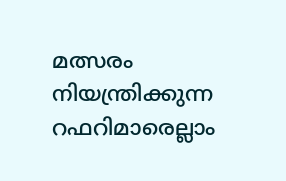മത്സരം നിയന്ത്രിക്കുന്ന റഫറിമാരെല്ലാം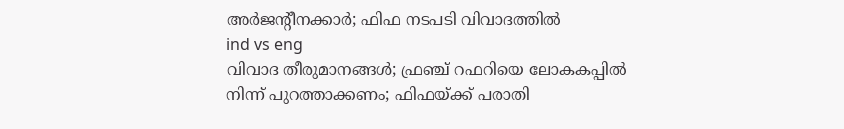അര്‍ജന്റീനക്കാര്‍; ഫിഫ നടപടി വിവാദത്തില്‍
ind vs eng
വിവാദ തീരുമാനങ്ങള്‍; ഫ്രഞ്ച് റഫറിയെ ലോകകപ്പില്‍ നിന്ന് പുറത്താക്കണം; ഫിഫയ്ക്ക് പരാതി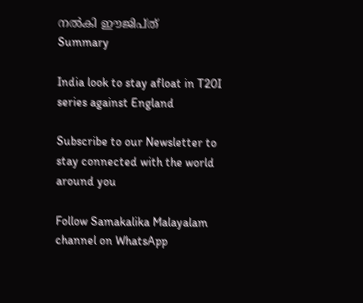നല്‍കി ഈജിപ്ത്
Summary

India look to stay afloat in T20I series against England

Subscribe to our Newsletter to stay connected with the world around you

Follow Samakalika Malayalam channel on WhatsApp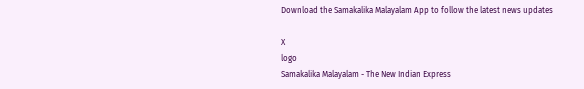Download the Samakalika Malayalam App to follow the latest news updates

X
logo
Samakalika Malayalam - The New Indian Express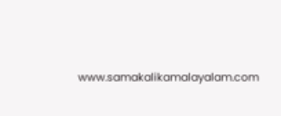www.samakalikamalayalam.com